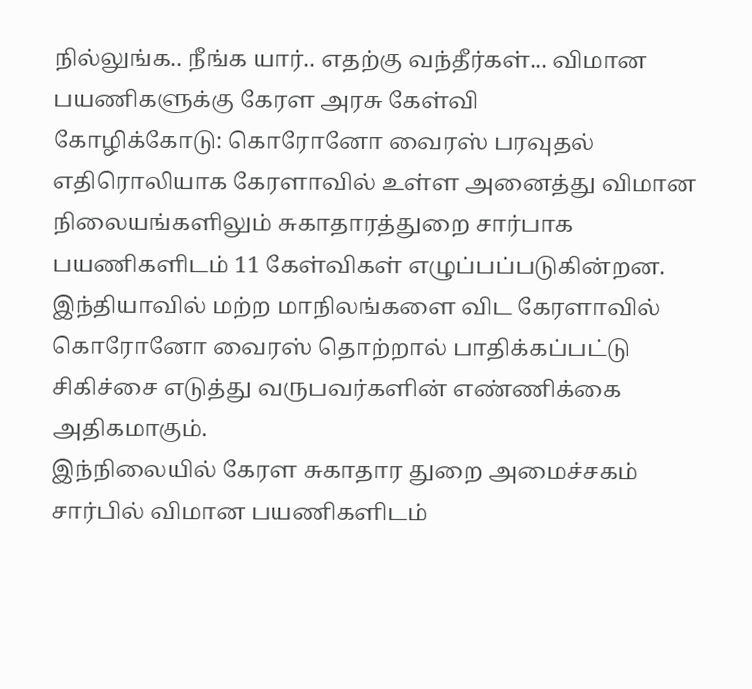நில்லுங்க.. நீங்க யார்.. எதற்கு வந்தீர்கள்... விமான பயணிகளுக்கு கேரள அரசு கேள்வி
கோழிக்கோடு: கொரோனோ வைரஸ் பரவுதல் எதிரொலியாக கேரளாவில் உள்ள அனைத்து விமான நிலையங்களிலும் சுகாதாரத்துறை சார்பாக பயணிகளிடம் 11 கேள்விகள் எழுப்பப்படுகின்றன.
இந்தியாவில் மற்ற மாநிலங்களை விட கேரளாவில் கொரோனோ வைரஸ் தொற்றால் பாதிக்கப்பட்டு சிகிச்சை எடுத்து வருபவர்களின் எண்ணிக்கை அதிகமாகும்.
இந்நிலையில் கேரள சுகாதார துறை அமைச்சகம் சார்பில் விமான பயணிகளிடம்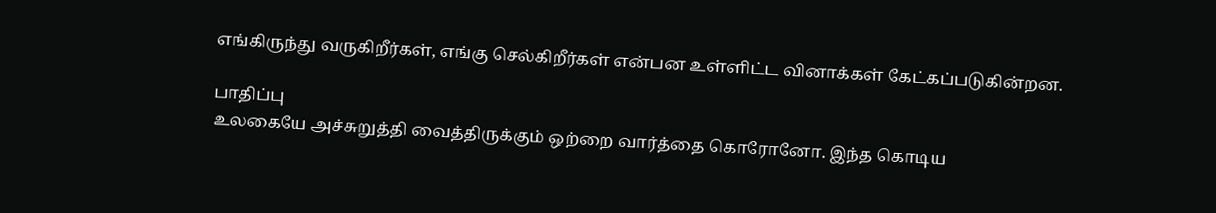எங்கிருந்து வருகிறீர்கள், எங்கு செல்கிறீர்கள் என்பன உள்ளிட்ட வினாக்கள் கேட்கப்படுகின்றன.

பாதிப்பு
உலகையே அச்சுறுத்தி வைத்திருக்கும் ஒற்றை வார்த்தை கொரோனோ. இந்த கொடிய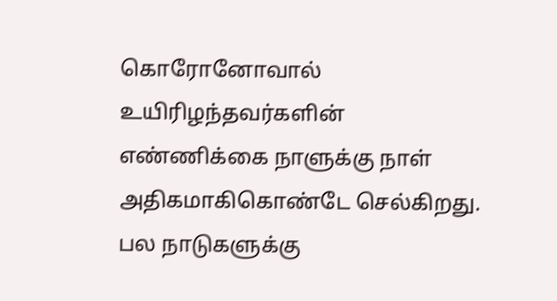கொரோனோவால் உயிரிழந்தவர்களின் எண்ணிக்கை நாளுக்கு நாள் அதிகமாகிகொண்டே செல்கிறது. பல நாடுகளுக்கு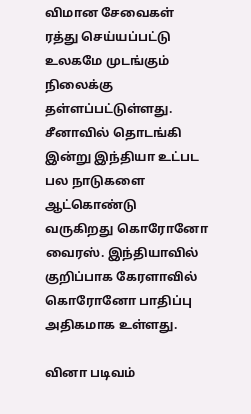விமான சேவைகள் ரத்து செய்யப்பட்டு உலகமே முடங்கும் நிலைக்கு தள்ளப்பட்டுள்ளது. சீனாவில் தொடங்கி இன்று இந்தியா உட்பட பல நாடுகளை ஆட்கொண்டு வருகிறது கொரோனோ வைரஸ். இந்தியாவில் குறிப்பாக கேரளாவில் கொரோனோ பாதிப்பு அதிகமாக உள்ளது.

வினா படிவம்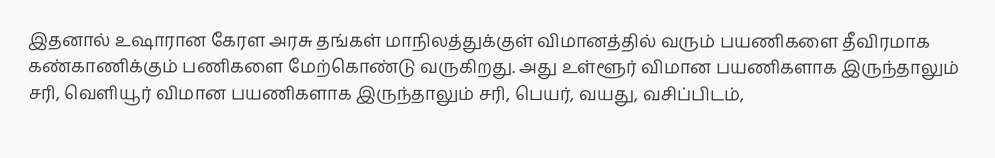இதனால் உஷாரான கேரள அரசு தங்கள் மாநிலத்துக்குள் விமானத்தில் வரும் பயணிகளை தீவிரமாக கண்காணிக்கும் பணிகளை மேற்கொண்டு வருகிறது. அது உள்ளூர் விமான பயணிகளாக இருந்தாலும் சரி, வெளியூர் விமான பயணிகளாக இருந்தாலும் சரி, பெயர், வயது, வசிப்பிடம்,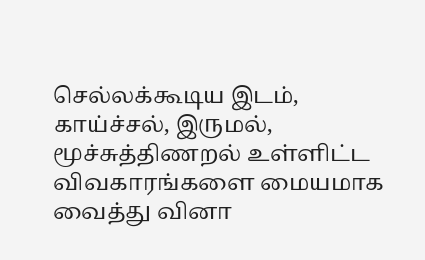செல்லக்கூடிய இடம், காய்ச்சல், இருமல், மூச்சுத்திணறல் உள்ளிட்ட விவகாரங்களை மையமாக வைத்து வினா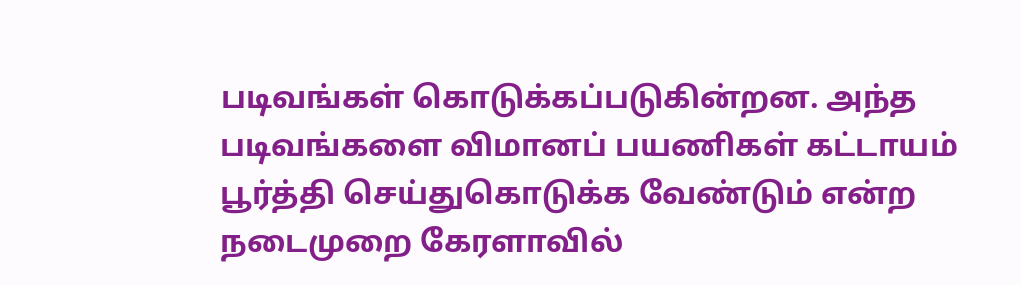படிவங்கள் கொடுக்கப்படுகின்றன. அந்த படிவங்களை விமானப் பயணிகள் கட்டாயம் பூர்த்தி செய்துகொடுக்க வேண்டும் என்ற நடைமுறை கேரளாவில்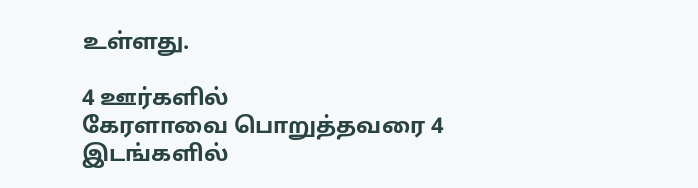உள்ளது.

4 ஊர்களில்
கேரளாவை பொறுத்தவரை 4 இடங்களில்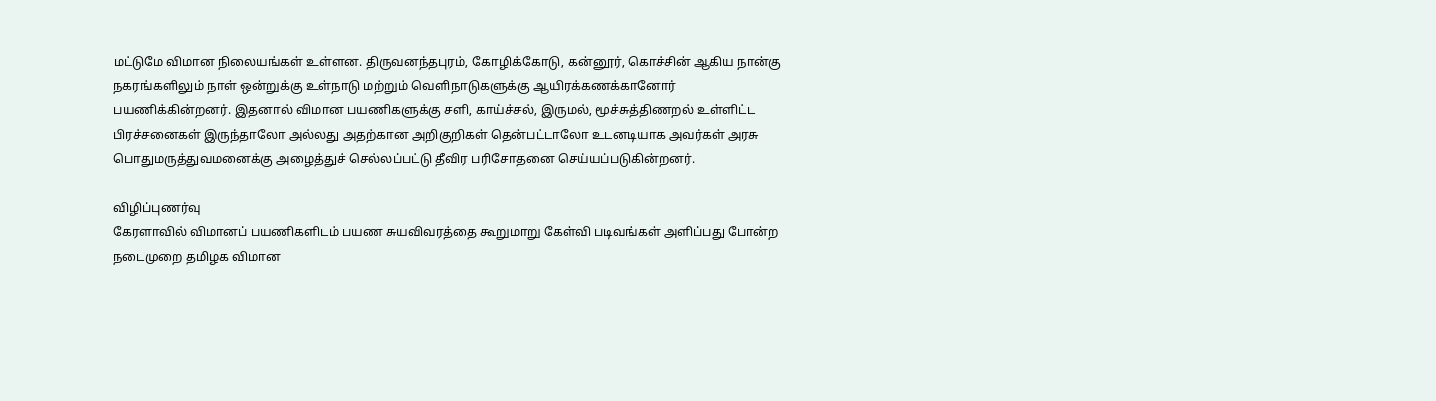மட்டுமே விமான நிலையங்கள் உள்ளன. திருவனந்தபுரம், கோழிக்கோடு, கன்னூர், கொச்சின் ஆகிய நான்கு நகரங்களிலும் நாள் ஒன்றுக்கு உள்நாடு மற்றும் வெளிநாடுகளுக்கு ஆயிரக்கணக்கானோர் பயணிக்கின்றனர். இதனால் விமான பயணிகளுக்கு சளி, காய்ச்சல், இருமல், மூச்சுத்திணறல் உள்ளிட்ட பிரச்சனைகள் இருந்தாலோ அல்லது அதற்கான அறிகுறிகள் தென்பட்டாலோ உடனடியாக அவர்கள் அரசு பொதுமருத்துவமனைக்கு அழைத்துச் செல்லப்பட்டு தீவிர பரிசோதனை செய்யப்படுகின்றனர்.

விழிப்புணர்வு
கேரளாவில் விமானப் பயணிகளிடம் பயண சுயவிவரத்தை கூறுமாறு கேள்வி படிவங்கள் அளிப்பது போன்ற நடைமுறை தமிழக விமான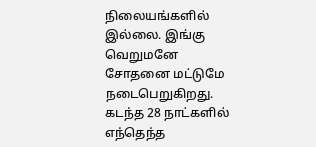நிலையங்களில் இல்லை. இங்கு வெறுமனே சோதனை மட்டுமே நடைபெறுகிறது. கடந்த 28 நாட்களில் எந்தெந்த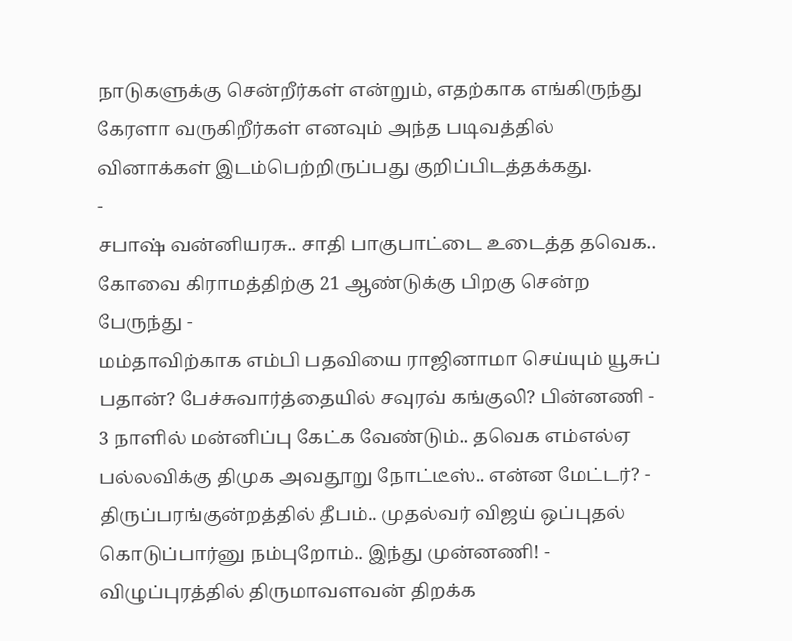நாடுகளுக்கு சென்றீர்கள் என்றும், எதற்காக எங்கிருந்து கேரளா வருகிறீர்கள் எனவும் அந்த படிவத்தில் வினாக்கள் இடம்பெற்றிருப்பது குறிப்பிடத்தக்கது.
-
சபாஷ் வன்னியரசு.. சாதி பாகுபாட்டை உடைத்த தவெக.. கோவை கிராமத்திற்கு 21 ஆண்டுக்கு பிறகு சென்ற பேருந்து -
மம்தாவிற்காக எம்பி பதவியை ராஜினாமா செய்யும் யூசுப் பதான்? பேச்சுவார்த்தையில் சவுரவ் கங்குலி? பின்னணி -
3 நாளில் மன்னிப்பு கேட்க வேண்டும்.. தவெக எம்எல்ஏ பல்லவிக்கு திமுக அவதூறு நோட்டீஸ்.. என்ன மேட்டர்? -
திருப்பரங்குன்றத்தில் தீபம்.. முதல்வர் விஜய் ஒப்புதல் கொடுப்பார்னு நம்புறோம்.. இந்து முன்னணி! -
விழுப்புரத்தில் திருமாவளவன் திறக்க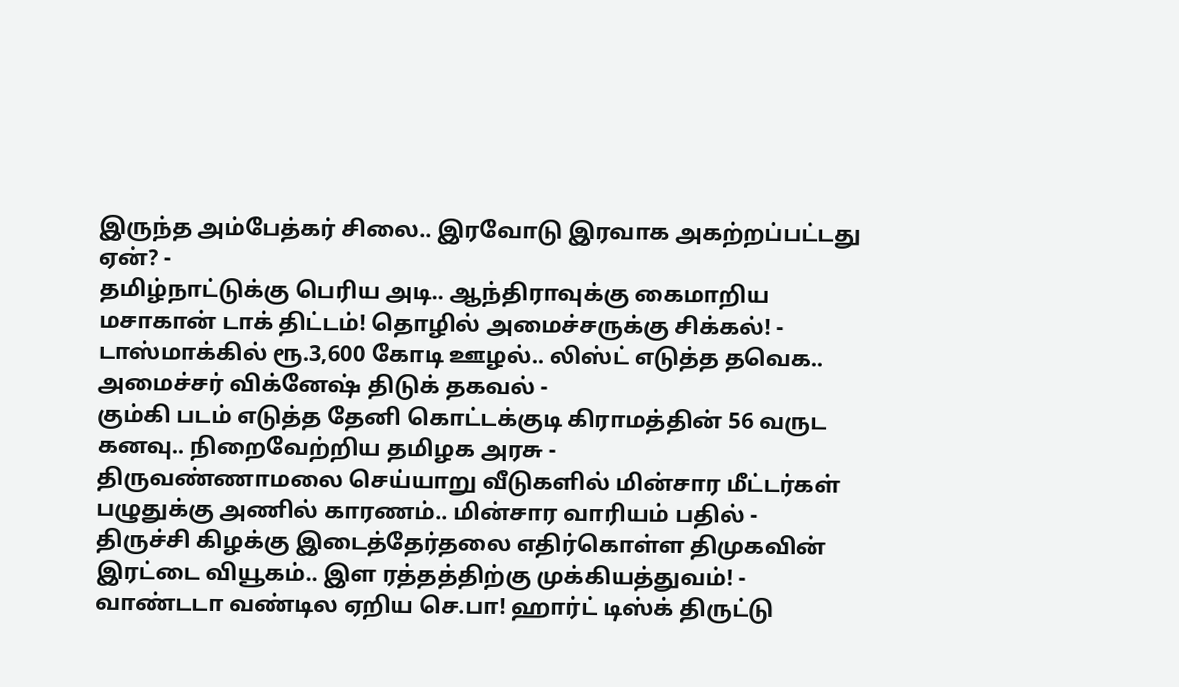இருந்த அம்பேத்கர் சிலை.. இரவோடு இரவாக அகற்றப்பட்டது ஏன்? -
தமிழ்நாட்டுக்கு பெரிய அடி.. ஆந்திராவுக்கு கைமாறிய மசாகான் டாக் திட்டம்! தொழில் அமைச்சருக்கு சிக்கல்! -
டாஸ்மாக்கில் ரூ.3,600 கோடி ஊழல்.. லிஸ்ட் எடுத்த தவெக.. அமைச்சர் விக்னேஷ் திடுக் தகவல் -
கும்கி படம் எடுத்த தேனி கொட்டக்குடி கிராமத்தின் 56 வருட கனவு.. நிறைவேற்றிய தமிழக அரசு -
திருவண்ணாமலை செய்யாறு வீடுகளில் மின்சார மீட்டர்கள் பழுதுக்கு அணில் காரணம்.. மின்சார வாரியம் பதில் -
திருச்சி கிழக்கு இடைத்தேர்தலை எதிர்கொள்ள திமுகவின் இரட்டை வியூகம்.. இள ரத்தத்திற்கு முக்கியத்துவம்! -
வாண்டடா வண்டில ஏறிய செ.பா! ஹார்ட் டிஸ்க் திருட்டு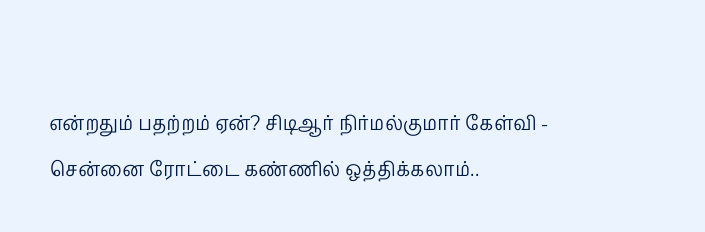என்றதும் பதற்றம் ஏன்? சிடிஆர் நிர்மல்குமார் கேள்வி -
சென்னை ரோட்டை கண்ணில் ஒத்திக்கலாம்..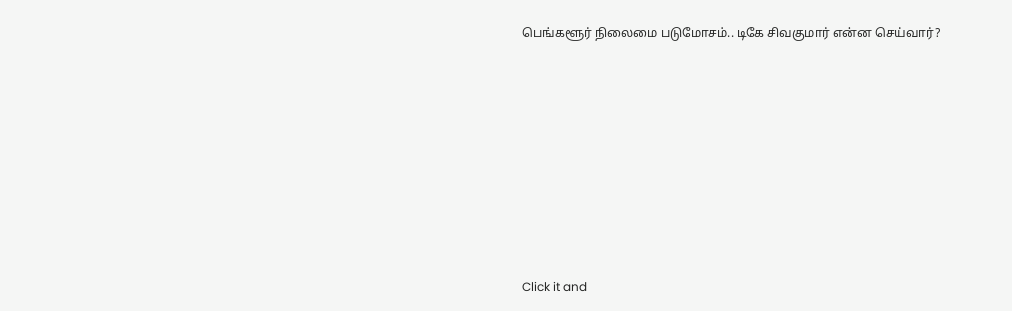பெங்களூர் நிலைமை படுமோசம்.. டிகே சிவகுமார் என்ன செய்வார்?












Click it and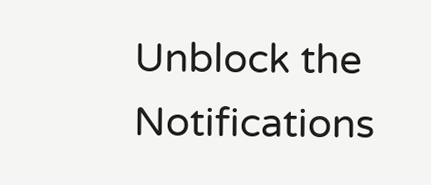Unblock the Notifications